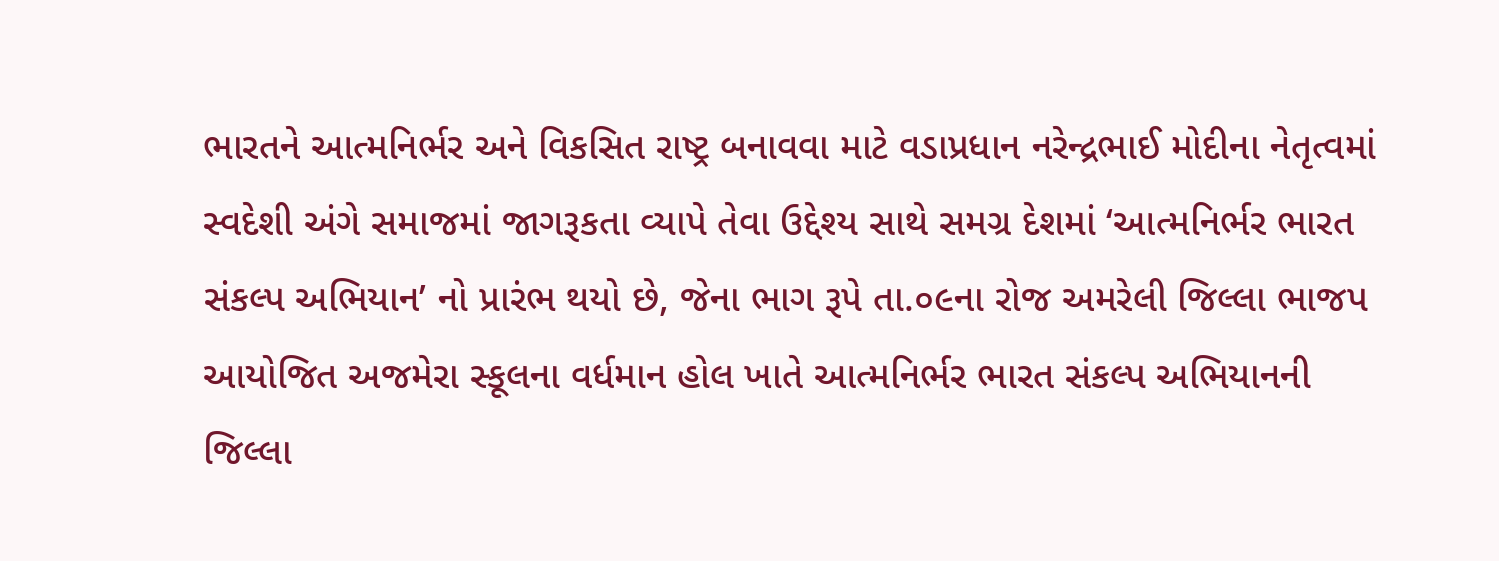ભારતને આત્મનિર્ભર અને વિકસિત રાષ્ટ્ર બનાવવા માટે વડાપ્રધાન નરેન્દ્રભાઈ મોદીના નેતૃત્વમાં સ્વદેશી અંગે સમાજમાં જાગરૂકતા વ્યાપે તેવા ઉદ્દેશ્ય સાથે સમગ્ર દેશમાં ‘આત્મનિર્ભર ભારત સંકલ્પ અભિયાન’ નો પ્રારંભ થયો છે, જેના ભાગ રૂપે તા.૦૯ના રોજ અમરેલી જિલ્લા ભાજપ આયોજિત અજમેરા સ્કૂલના વર્ધમાન હોલ ખાતે આત્મનિર્ભર ભારત સંકલ્પ અભિયાનની જિલ્લા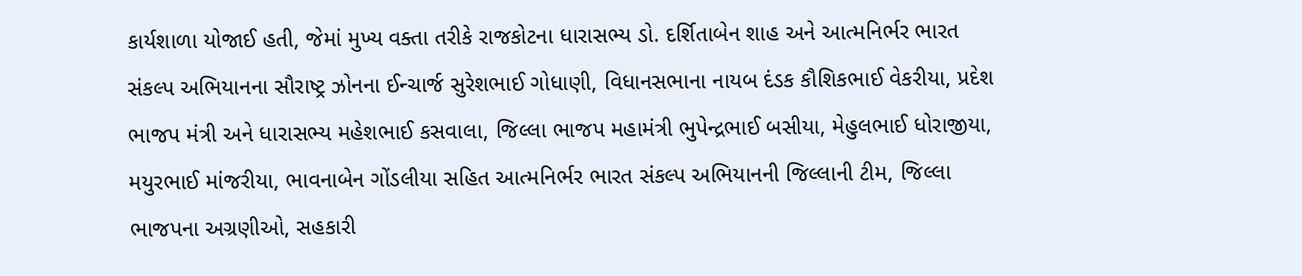કાર્યશાળા યોજાઈ હતી, જેમાં મુખ્ય વક્તા તરીકે રાજકોટના ધારાસભ્ય ડો. દર્શિતાબેન શાહ અને આત્મનિર્ભર ભારત સંકલ્પ અભિયાનના સૌરાષ્ટ્ર ઝોનના ઈન્ચાર્જ સુરેશભાઈ ગોધાણી, વિધાનસભાના નાયબ દંડક કૌશિકભાઈ વેકરીયા, પ્રદેશ ભાજપ મંત્રી અને ધારાસભ્ય મહેશભાઈ કસવાલા, જિલ્લા ભાજપ મહામંત્રી ભુપેન્દ્રભાઈ બસીયા, મેહુલભાઈ ધોરાજીયા, મયુરભાઈ માંજરીયા, ભાવનાબેન ગોંડલીયા સહિત આત્મનિર્ભર ભારત સંકલ્પ અભિયાનની જિલ્લાની ટીમ, જિલ્લા ભાજપના અગ્રણીઓ, સહકારી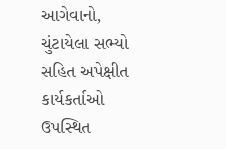આગેવાનો, ચુંટાયેલા સભ્યો સહિત અપેક્ષીત કાર્યકર્તાઓ ઉપસ્થિત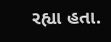રહ્યા હતા.